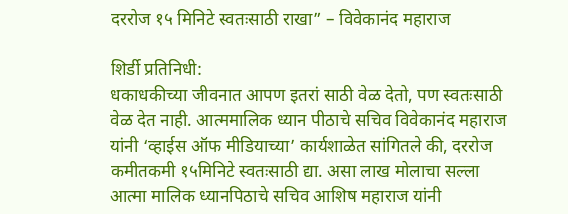दररोज १५ मिनिटे स्वतःसाठी राखा” – विवेकानंद महाराज

शिर्डी प्रतिनिधी:
धकाधकीच्या जीवनात आपण इतरां साठी वेळ देतो, पण स्वतःसाठी वेळ देत नाही. आत्ममालिक ध्यान पीठाचे सचिव विवेकानंद महाराज यांनी ‘व्हाईस ऑफ मीडियाच्या’ कार्यशाळेत सांगितले की, दररोज कमीतकमी १५मिनिटे स्वतःसाठी द्या. असा लाख मोलाचा सल्ला आत्मा मालिक ध्यानपिठाचे सचिव आशिष महाराज यांनी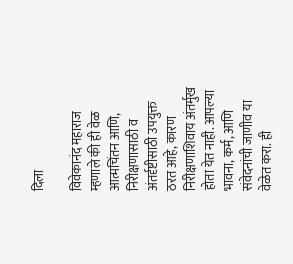दिला

विवेकानंद महाराज म्हणाले की ही वेळ आत्मचिंतन आणि, निरीक्षणासाठी व अंतर्दृष्टीसाठी उपयुक्त ठरत आहे, कारण निरीक्षणाशिवाय अंतर्मुख होता येत नाही. आपल्या भावना, कर्म, आणि संवेदनांची जाणीव या वेळेत करा. ही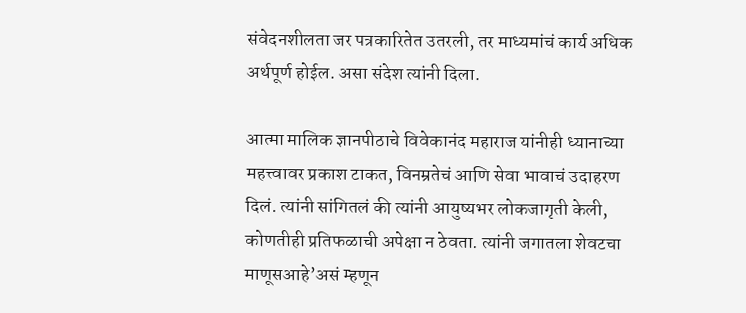संवेदनशीलता जर पत्रकारितेत उतरली, तर माध्यमांचं कार्य अधिक अर्थपूर्ण होईल. असा संदेश त्यांनी दिला.

आत्मा मालिक ज्ञानपीठाचे विवेकानंद महाराज यांनीही ध्यानाच्या महत्त्वावर प्रकाश टाकत, विनम्रतेचं आणि सेवा भावाचं उदाहरण दिलं. त्यांनी सांगितलं की त्यांनी आयुष्यभर लोकजागृती केली, कोणतीही प्रतिफळाची अपेक्षा न ठेवता. त्यांनी जगातला शेवटचा माणूसआहे’असं म्हणून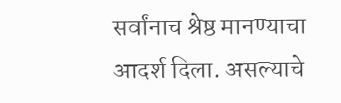सर्वांनाच श्रेष्ठ मानण्याचा आदर्श दिला. असल्याचे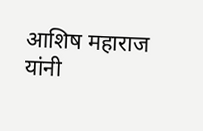आशिष महाराज यांनी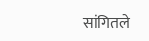सांगितले